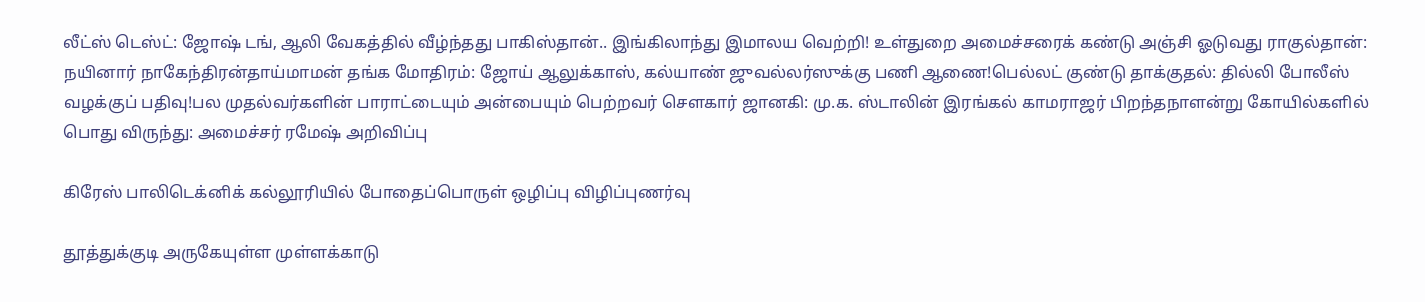லீட்ஸ் டெஸ்ட்: ஜோஷ் டங், ஆலி வேகத்தில் வீழ்ந்தது பாகிஸ்தான்.. இங்கிலாந்து இமாலய வெற்றி! உள்துறை அமைச்சரைக் கண்டு அஞ்சி ஓடுவது ராகுல்தான்: நயினார் நாகேந்திரன்தாய்மாமன் தங்க மோதிரம்: ஜோய் ஆலுக்காஸ், கல்யாண் ஜுவல்லர்ஸுக்கு பணி ஆணை!பெல்லட் குண்டு தாக்குதல்: தில்லி போலீஸ் வழக்குப் பதிவு!பல முதல்வர்களின் பாராட்டையும் அன்பையும் பெற்றவர் சௌகார் ஜானகி: மு.க. ஸ்டாலின் இரங்கல் காமராஜர் பிறந்தநாளன்று கோயில்களில் பொது விருந்து: அமைச்சர் ரமேஷ் அறிவிப்பு

கிரேஸ் பாலிடெக்னிக் கல்லூரியில் போதைப்பொருள் ஒழிப்பு விழிப்புணர்வு

தூத்துக்குடி அருகேயுள்ள முள்ளக்காடு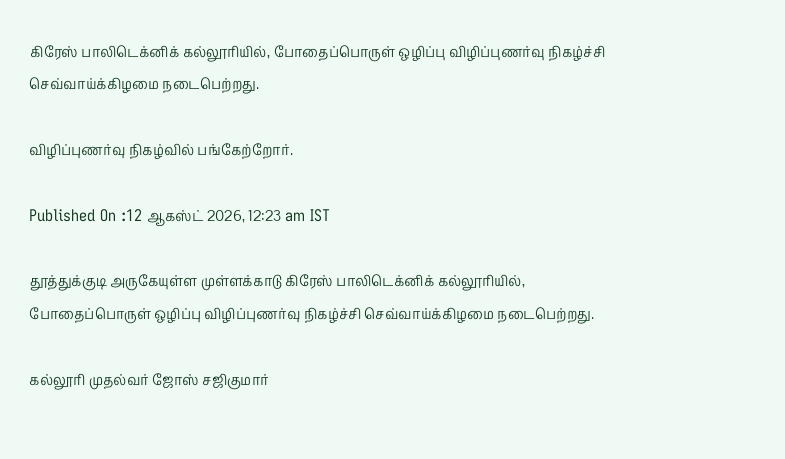கிரேஸ் பாலிடெக்னிக் கல்லூரியில், போதைப்பொருள் ஒழிப்பு விழிப்புணர்வு நிகழ்ச்சி செவ்வாய்க்கிழமை நடைபெற்றது.

விழிப்புணர்வு நிகழ்வில் பங்கேற்றோர்.

Published On :12 ஆகஸ்ட் 2026, 12:23 am IST

தூத்துக்குடி அருகேயுள்ள முள்ளக்காடு கிரேஸ் பாலிடெக்னிக் கல்லூரியில், போதைப்பொருள் ஒழிப்பு விழிப்புணர்வு நிகழ்ச்சி செவ்வாய்க்கிழமை நடைபெற்றது.

கல்லூரி முதல்வர் ஜோஸ் சஜிகுமார்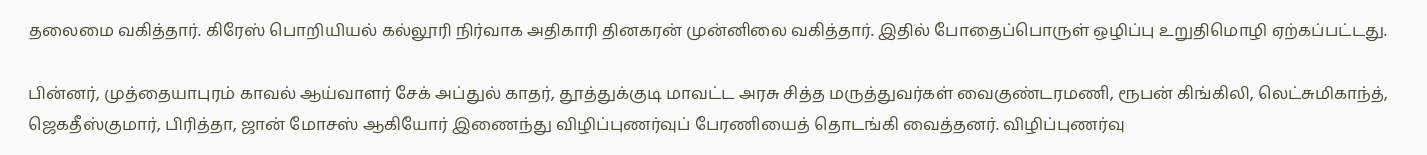தலைமை வகித்தார். கிரேஸ் பொறியியல் கல்லூரி நிர்வாக அதிகாரி தினகரன் முன்னிலை வகித்தார். இதில் போதைப்பொருள் ஒழிப்பு உறுதிமொழி ஏற்கப்பட்டது.

பின்னர், முத்தையாபுரம் காவல் ஆய்வாளர் சேக் அப்துல் காதர், தூத்துக்குடி மாவட்ட அரசு சித்த மருத்துவர்கள் வைகுண்டரமணி, ரூபன் கிங்கிலி, லெட்சுமிகாந்த், ஜெகதீஸ்குமார், பிரித்தா, ஜான் மோசஸ் ஆகியோர் இணைந்து விழிப்புணர்வுப் பேரணியைத் தொடங்கி வைத்தனர். விழிப்புணர்வு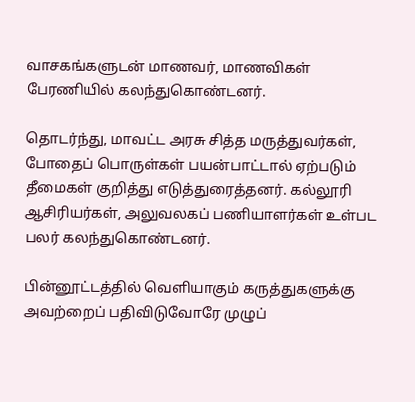வாசகங்களுடன் மாணவர், மாணவிகள் பேரணியில் கலந்துகொண்டனர்.

தொடர்ந்து, மாவட்ட அரசு சித்த மருத்துவர்கள், போதைப் பொருள்கள் பயன்பாட்டால் ஏற்படும் தீமைகள் குறித்து எடுத்துரைத்தனர். கல்லூரி ஆசிரியர்கள், அலுவலகப் பணியாளர்கள் உள்பட பலர் கலந்துகொண்டனர்.

பின்னூட்டத்தில் வெளியாகும் கருத்துகளுக்கு அவற்றைப் பதிவிடுவோரே முழுப்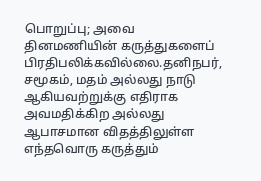பொறுப்பு; அவை தினமணியின் கருத்துகளைப் பிரதிபலிக்கவில்லை.தனிநபர், சமூகம், மதம் அல்லது நாடு ஆகியவற்றுக்கு எதிராக அவமதிக்கிற அல்லது ஆபாசமான விதத்திலுள்ள எந்தவொரு கருத்தும்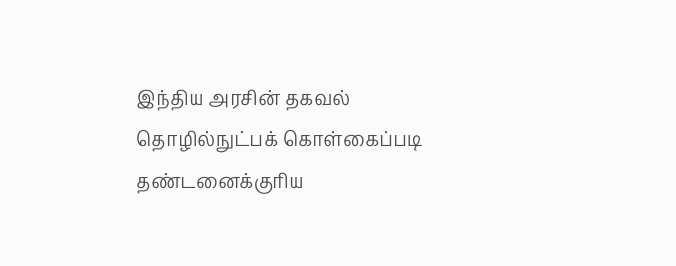இந்திய அரசின் தகவல் தொழில்நுட்பக் கொள்கைப்படி தண்டனைக்குரிய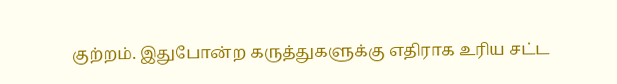குற்றம். இதுபோன்ற கருத்துகளுக்கு எதிராக உரிய சட்ட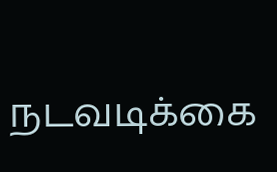நடவடிக்கை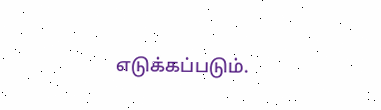எடுக்கப்படும்.